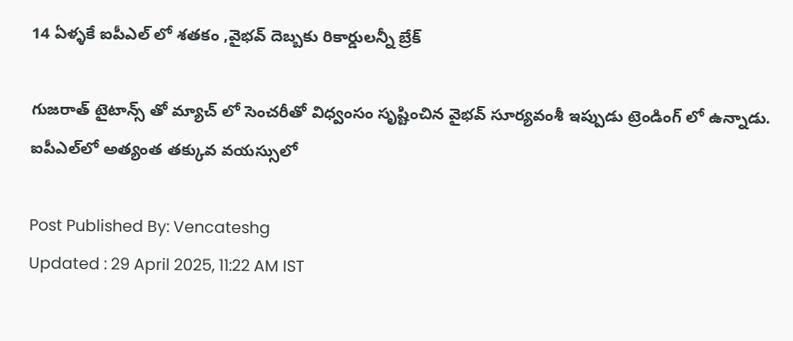14 ఏళ్ళకే ఐపీఎల్ లో శతకం ,వైభవ్ దెబ్బకు రికార్డులన్నీ బ్రేక్

గుజరాత్ టైటాన్స్ తో మ్యాచ్ లో సెంచరీతో విధ్వంసం సృష్టించిన వైభవ్ సూర్యవంశీ ఇప్పుడు ట్రెండింగ్ లో ఉన్నాడు. ఐపీఎల్‌లో అత్యంత తక్కువ వయస్సులో

Post Published By: Vencateshg
Updated : 29 April 2025, 11:22 AM IST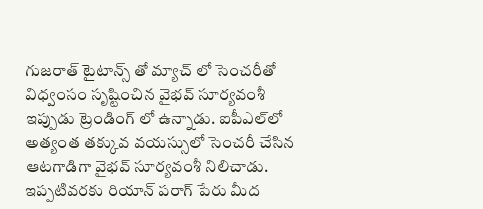గుజరాత్ టైటాన్స్ తో మ్యాచ్ లో సెంచరీతో విధ్వంసం సృష్టించిన వైభవ్ సూర్యవంశీ ఇప్పుడు ట్రెండింగ్ లో ఉన్నాడు. ఐపీఎల్‌లో అత్యంత తక్కువ వయస్సులో సెంచరీ చేసిన ఆటగాడిగా వైభవ్ సూర్యవంశీ నిలిచాడు. ఇప్పటివరకు రియాన్ పరాగ్ పేరు మీద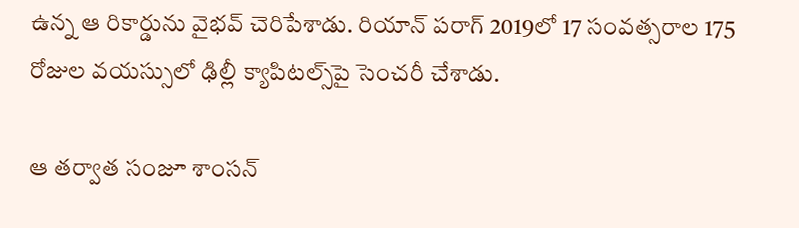ఉన్న ఆ రికార్డును వైభవ్ చెరిపేశాడు. రియాన్ పరాగ్ 2019లో 17 సంవత్సరాల 175 రోజుల వయస్సులో ఢిల్లీ క్యాపిటల్స్‌పై సెంచరీ చేశాడు.

ఆ తర్వాత సంజూ శాంసన్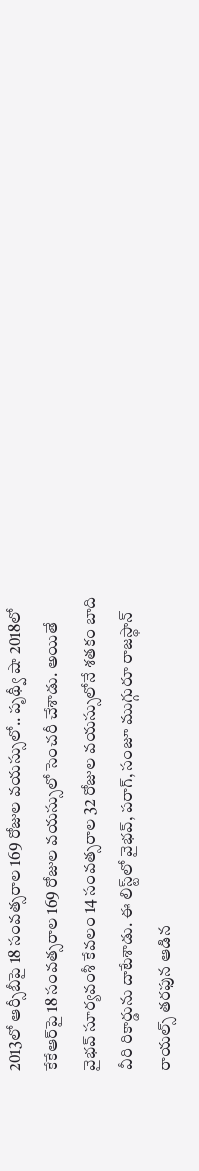2013లో ఆర్సీబీపై 18 సంవత్సరాల 169 రోజుల వయస్సులో.. పృథ్వీ షా 2018లో కేకేఆర్‌పై 18 సంవత్సరాల 169 రోజుల వయస్సులో సెంచరీ చేశాడు. అయితే వైభవ్ సూర్యవంశీ కేవలం 14 సంవత్సరాల 32 రోజుల వయస్సులోనే శతకం బాది వీరి రికార్డును దాటేశాడు. ఈ లిస్ట్‌లో వైభవ్, పరాగ్, సంజూ ముగ్గురూ రాజస్థాన్ రాయల్స్ తరఫున ఆడిన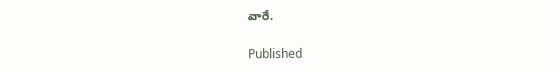వారే.

Published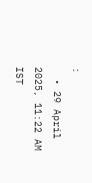:
  • 29 April 2025, 11:22 AM IST